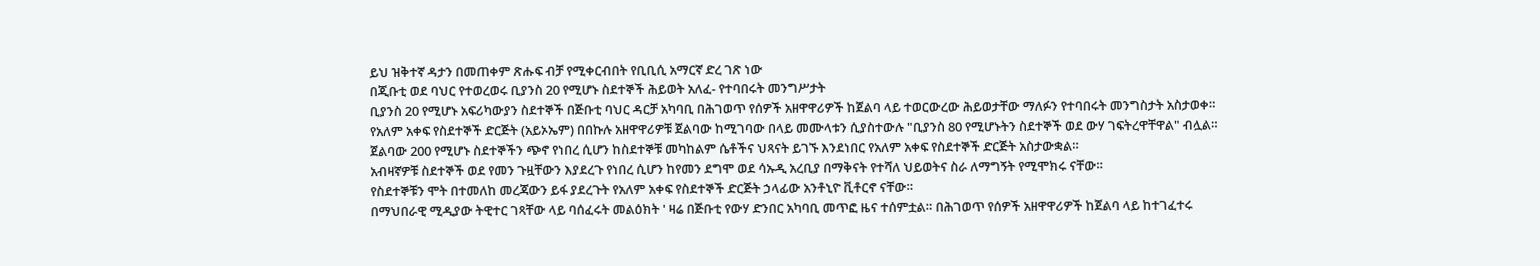ይህ ዝቅተኛ ዳታን በመጠቀም ጽሑፍ ብቻ የሚቀርብበት የቢቢሲ አማርኛ ድረ ገጽ ነው
በጂቡቲ ወደ ባህር የተወረወሩ ቢያንስ 20 የሚሆኑ ስደተኞች ሕይወት አለፈ- የተባበሩት መንግሥታት
ቢያንስ 20 የሚሆኑ አፍሪካውያን ስደተኞች በጅቡቲ ባህር ዳርቻ አካባቢ በሕገወጥ የሰዎች አዘዋዋሪዎች ከጀልባ ላይ ተወርውረው ሕይወታቸው ማለፉን የተባበሩት መንግስታት አስታወቀ።
የአለም አቀፍ የስደተኞች ድርጅት (አይኦኤም) በበኩሉ አዘዋዋሪዎቹ ጀልባው ከሚገባው በላይ መሙላቱን ሲያስተውሉ "ቢያንስ 80 የሚሆኑትን ስደተኞች ወደ ውሃ ገፍትረዋቸዋል" ብሏል።
ጀልባው 200 የሚሆኑ ስደተኞችን ጭኖ የነበረ ሲሆን ከስደተኞቹ መካከልም ሴቶችና ህጻናት ይገኙ እንደነበር የአለም አቀፍ የስደተኞች ድርጅት አስታውቋል።
አብዛኛዎቹ ስደተኞች ወደ የመን ጉዟቸውን እያደረጉ የነበረ ሲሆን ከየመን ደግሞ ወደ ሳኡዲ አረቢያ በማቅናት የተሻለ ህይወትና ስራ ለማግኝት የሚሞክሩ ናቸው።
የስደተኞቹን ሞት በተመለከ መረጃውን ይፋ ያደረጉት የአለም አቀፍ የስደተኞች ድርጅት ኃላፊው አንቶኒዮ ቪቶርኖ ናቸው።
በማህበራዊ ሚዲያው ትዊተር ገጻቸው ላይ ባሰፈሩት መልዕክት ' ዛሬ በጅቡቲ የውሃ ድንበር አካባቢ መጥፎ ዜና ተሰምቷል። በሕገወጥ የሰዎች አዘዋዋሪዎች ከጀልባ ላይ ከተገፈተሩ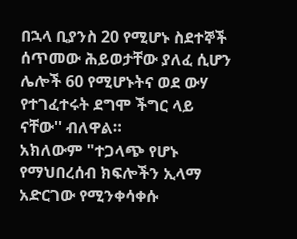በኋላ ቢያንስ 20 የሚሆኑ ስደተኞች ሰጥመው ሕይወታቸው ያለፈ ሲሆን ሌሎች 60 የሚሆኑትና ወደ ውሃ የተገፈተሩት ደግሞ ችግር ላይ ናቸው'' ብለዋል።
አክለውም "ተጋላጭ የሆኑ የማህበረሰብ ክፍሎችን ኢላማ አድርገው የሚንቀሳቀሱ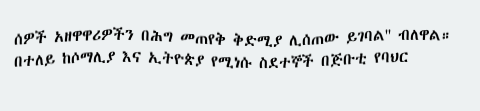ሰዎች አዘዋዋሪዎችን በሕግ መጠየቅ ቅድሚያ ሊሰጠው ይገባል'' ብለዋል።
በተለይ ከሶማሊያ እና ኢትዮጵያ የሚነሱ ስደተኞች በጅቡቲ የባህር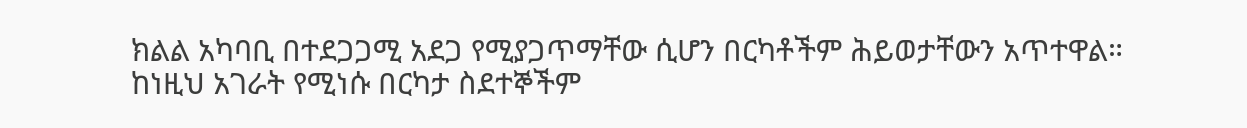ክልል አካባቢ በተደጋጋሚ አደጋ የሚያጋጥማቸው ሲሆን በርካቶችም ሕይወታቸውን አጥተዋል።
ከነዚህ አገራት የሚነሱ በርካታ ስደተኞችም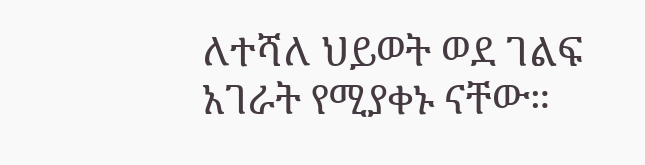ለተሻለ ህይወት ወደ ገልፍ አገራት የሚያቀኑ ናቸው።